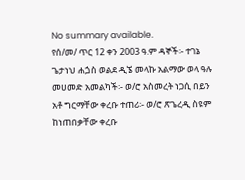No summary available.
የሰ/መ/ ጥር 12 ቀን 2003 ዓ.ም ዳኞች፡- ተገኔ ጌታነህ ሐጏስ ወልደ ዲኜ መላኩ አልማው ወላ ዓሉ መሀመድ አመልካች፡- ወ/ሮ አስመረት ነጋሲ በይን አቶ ግርማቸው ቀረቡ ተጠሪ፡- ወ/ሮ ጽጌረዲ ስዩም ከነጠበቃቸው ቀረቡ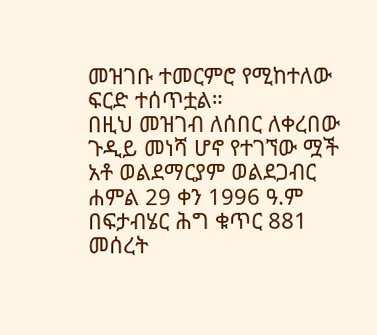መዝገቡ ተመርምሮ የሚከተለው ፍርድ ተሰጥቷል።
በዚህ መዝገብ ለሰበር ለቀረበው ጉዲይ መነሻ ሆኖ የተገኘው ሟች አቶ ወልደማርያም ወልደጋብር ሐምል 29 ቀን 1996 ዓ.ም በፍታብሄር ሕግ ቁጥር 881 መሰረት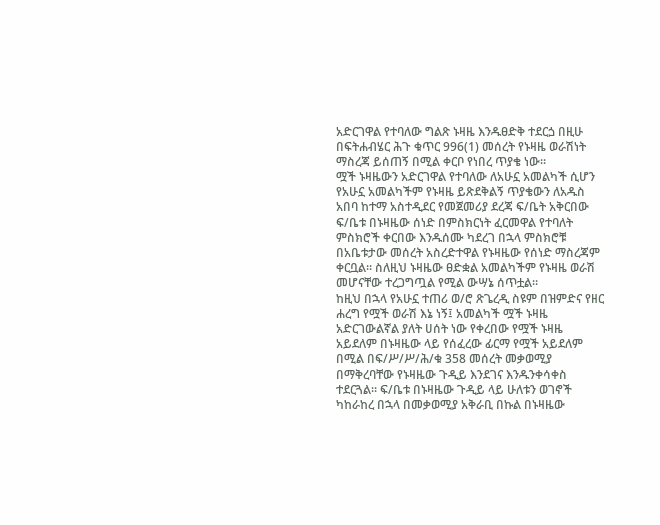አድርገዋል የተባለው ግልጽ ኑዛዜ እንዱፀድቅ ተደርጏ በዚሁ በፍትሐብሄር ሕጉ ቁጥር 996(1) መሰረት የኑዛዜ ወራሽነት ማስረጃ ይሰጠኝ በሚል ቀርቦ የነበረ ጥያቄ ነው።
ሟች ኑዛዜውን አድርገዋል የተባለው ለአሁኗ አመልካች ሲሆን የአሁኗ አመልካችም የኑዛዜ ይጽደቅልኝ ጥያቄውን ለአዱስ አበባ ከተማ አስተዲደር የመጀመሪያ ደረጃ ፍ/ቤት አቅርበው ፍ/ቤቱ በኑዛዜው ሰነድ በምስክርነት ፈርመዋል የተባለት ምስክሮች ቀርበው እንዱሰሙ ካደረገ በኋላ ምስክሮቹ በአቤቱታው መሰረት አስረድተዋል የኑዛዜው የሰነድ ማስረጃም ቀርቧል። ስለዚህ ኑዛዜው ፀድቋል አመልካችም የኑዛዜ ወራሽ መሆናቸው ተረጋግጧል የሚል ውሣኔ ሰጥቷል።
ከዚህ በኋላ የአሁኗ ተጠሪ ወ/ሮ ጽጌረዲ ስዩም በዝምድና የዘር ሐረግ የሟች ወራሽ እኔ ነኝ፤ አመልካች ሟች ኑዛዜ አድርገውልኛል ያለት ሀሰት ነው የቀረበው የሟች ኑዛዜ አይደለም በኑዛዜው ላይ የሰፈረው ፊርማ የሟች አይደለም በሚል በፍ/ሥ/ሥ/ሕ/ቁ 358 መሰረት መቃወሚያ በማቅረባቸው የኑዛዜው ጉዲይ እንደገና እንዱንቀሳቀስ ተደርጓል። ፍ/ቤቱ በኑዛዜው ጉዲይ ላይ ሁለቱን ወገኖች ካከራከረ በኋላ በመቃወሚያ አቅራቢ በኩል በኑዛዜው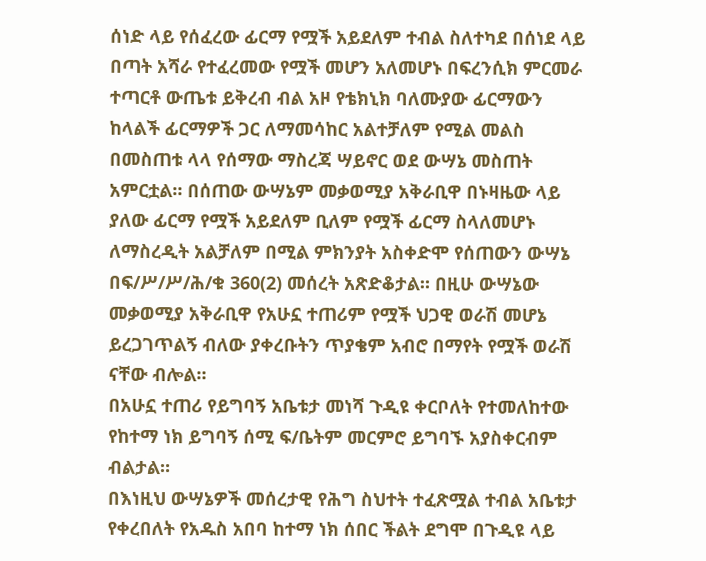ሰነድ ላይ የሰፈረው ፊርማ የሟች አይደለም ተብል ስለተካደ በሰነደ ላይ በጣት አሻራ የተፈረመው የሟች መሆን አለመሆኑ በፍረንሲክ ምርመራ ተጣርቶ ውጤቱ ይቅረብ ብል አዞ የቴክኒክ ባለሙያው ፊርማውን ከላልች ፊርማዎች ጋር ለማመሳከር አልተቻለም የሚል መልስ በመስጠቱ ላላ የሰማው ማስረጃ ሣይኖር ወደ ውሣኔ መስጠት አምርቷል። በሰጠው ውሣኔም መቃወሚያ አቅራቢዋ በኑዛዜው ላይ ያለው ፊርማ የሟች አይደለም ቢለም የሟች ፊርማ ስላለመሆኑ ለማስረዲት አልቻለም በሚል ምክንያት አስቀድሞ የሰጠውን ውሣኔ በፍ/ሥ/ሥ/ሕ/ቁ 360(2) መሰረት አጽድቆታል። በዚሁ ውሣኔው መቃወሚያ አቅራቢዋ የአሁኗ ተጠሪም የሟች ህጋዊ ወራሽ መሆኔ ይረጋገጥልኝ ብለው ያቀረቡትን ጥያቄም አብሮ በማየት የሟች ወራሽ ናቸው ብሎል።
በአሁኗ ተጠሪ የይግባኝ አቤቱታ መነሻ ጉዲዩ ቀርቦለት የተመለከተው የከተማ ነክ ይግባኝ ሰሚ ፍ/ቤትም መርምሮ ይግባኙ አያስቀርብም ብልታል።
በእነዚህ ውሣኔዎች መሰረታዊ የሕግ ስህተት ተፈጽሟል ተብል አቤቱታ የቀረበለት የአዱስ አበባ ከተማ ነክ ሰበር ችልት ደግሞ በጉዲዩ ላይ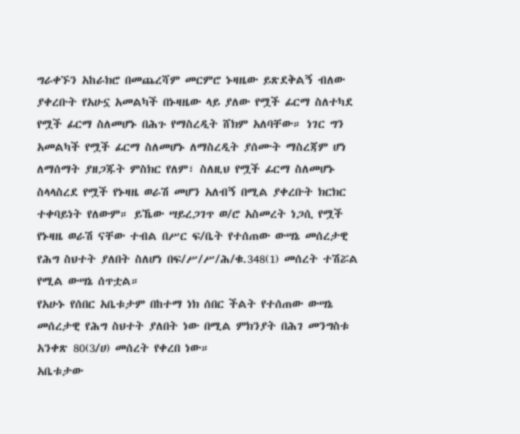ግራቀኙን አከራክሮ በመጨረሻም መርምሮ ኑዛዜው ይጽደቅልኝ ብለው ያቀረቡት የአሁኗ አመልካች በኑዛዜው ላይ ያለው የሟች ፊርማ ስለተካደ የሟች ፊርማ ስለመሆኑ በሕጉ የማስረዲት ሸክም አለባቸው። ነገር ግን አመልካች የሟች ፊርማ ስለመሆኑ ለማስረዲት ያሰሙት ማስረጃም ሆነ ለማሰማት ያዘጋጁት ምስክር የለም፣ ስለዚህ የሟች ፊርማ ስለመሆኑ ስላላስረደ የሟች የኑዛዜ ወራሽ መሆን አለብኝ በሚል ያቀረቡት ክርክር ተቀባይነት የለውም። ይኼው ሣይረጋገጥ ወ/ሮ አስመረት ነጋሲ የሟች የኑዛዜ ወራሽ ናቸው ተብል በሥር ፍ/ቤት የተሰጠው ውሣኔ መሰረታዊ የሕግ ስህተት ያለበት ስለሆነ በፍ/ሥ/ሥ/ሕ/ቁ.348(1) መሰረት ተሽሯል የሚል ውሣኔ ሰጥቷል።
የአሁኑ የሰበር አቤቱታም በከተማ ነክ ሰበር ችልት የተሰጠው ውሣኔ መሰረታዊ የሕግ ስህተት ያለበት ነው በሚል ምክንያት በሕገ መንግስቱ አንቀጽ 80(3/ሀ) መሰረት የቀረበ ነው።
አቤቱታው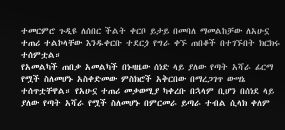ተመርምሮ ጉዲዩ ለሰበር ችልት ቀርቦ ይታይ በመባለ ማመልከቻው ለአሁኗ ተጠሪ ተልኮላቸው እንዱቀርቡ ተደርጏ የግራ ቀኙ ጠበቆች በተገኙበት ክርክሩ ተሰምቷል።
የአመልካች ጠበቃ አመልካች በኑዛዜው ሰነድ ላይ ያለው የጣት አሻራ ፊርማ የሟች ስለመሆኑ አስቀድመው ምስክሮች አቅርበው በማረጋገጥ ውሣኔ ተሰጥቷቸዋል። የአሁኗ ተጠሪ መቃወሚያ ካቀረቡ በኋላም ቢሆን በሰነደ ላይ ያለው የጣት አሻራ የሟች ስለመሆኑ በምርመራ ይጣራ ተብል ሲላክ ቀለም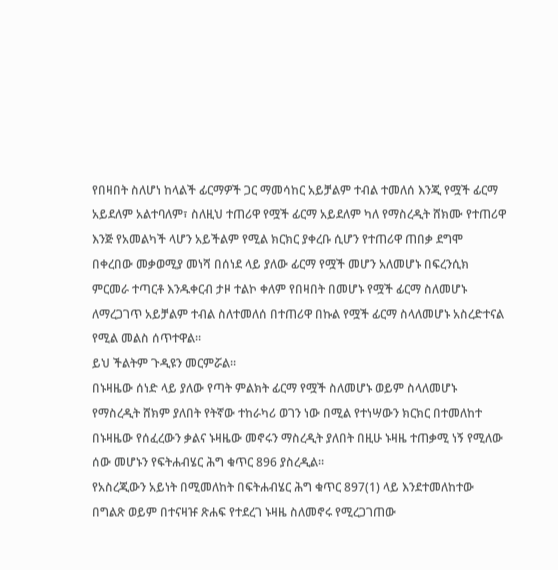የበዛበት ስለሆነ ከላልች ፊርማዎች ጋር ማመሳከር አይቻልም ተብል ተመለሰ እንጂ የሟች ፊርማ አይደለም አልተባለም፣ ስለዚህ ተጠሪዋ የሟች ፊርማ አይደለም ካለ የማስረዲት ሸክሙ የተጠሪዋ እንጅ የአመልካች ላሆን አይችልም የሚል ክርክር ያቀረቡ ሲሆን የተጠሪዋ ጠበቃ ደግሞ በቀረበው መቃወሚያ መነሻ በሰነደ ላይ ያለው ፊርማ የሟች መሆን አለመሆኑ በፍረንሲክ ምርመራ ተጣርቶ እንዱቀርብ ታዞ ተልኮ ቀለም የበዛበት በመሆኑ የሟች ፊርማ ስለመሆኑ ለማረጋገጥ አይቻልም ተብል ስለተመለሰ በተጠሪዋ በኩል የሟች ፊርማ ስላለመሆኑ አስረድተናል የሚል መልስ ሰጥተዋል።
ይህ ችልትም ጉዲዩን መርምሯል።
በኑዛዜው ሰነድ ላይ ያለው የጣት ምልክት ፊርማ የሟች ስለመሆኑ ወይም ስላለመሆኑ የማስረዲት ሸክም ያለበት የትኛው ተከራካሪ ወገን ነው በሚል የተነሣውን ክርክር በተመለከተ በኑዛዜው የሰፈረውን ቃልና ኑዛዜው መኖሩን ማስረዲት ያለበት በዚሁ ኑዛዜ ተጠቃሚ ነኝ የሚለው ሰው መሆኑን የፍትሐብሄር ሕግ ቁጥር 896 ያስረዲል።
የአስረጂውን አይነት በሚመለከት በፍትሐብሄር ሕግ ቁጥር 897(1) ላይ እንደተመለከተው በግልጽ ወይም በተናዛዡ ጽሐፍ የተደረገ ኑዛዜ ስለመኖሩ የሚረጋገጠው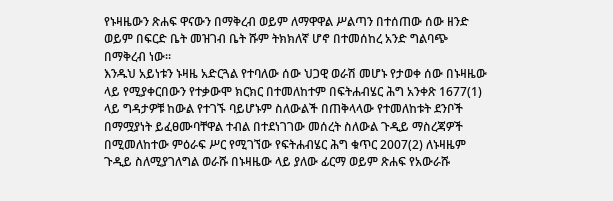የኑዛዜውን ጽሐፍ ዋናውን በማቅረብ ወይም ለማዋዋል ሥልጣን በተሰጠው ሰው ዘንድ ወይም በፍርድ ቤት መዝገብ ቤት ሹም ትክክለኛ ሆኖ በተመሰከረ አንድ ግልባጭ በማቅረብ ነው።
እንዱህ አይነቱን ኑዛዜ አድርጓል የተባለው ሰው ህጋዊ ወራሽ መሆኑ የታወቀ ሰው በኑዛዜው ላይ የሚያቀርበውን የተቃውሞ ክርክር በተመለከተም በፍትሐብሄር ሕግ አንቀጽ 1677(1) ላይ ግዳታዎቹ ከውል የተገኙ ባይሆኑም ስለውልች በጠቅላላው የተመለከቱት ደንቦች በማሟያነት ይፈፀሙባቸዋል ተብል በተደነገገው መሰረት ስለውል ጉዲይ ማስረጃዎች በሚመለከተው ምዕራፍ ሥር የሚገኘው የፍትሐብሄር ሕግ ቁጥር 2007(2) ለኑዛዜም ጉዲይ ስለሚያገለግል ወራሹ በኑዛዜው ላይ ያለው ፊርማ ወይም ጽሐፍ የአውራሹ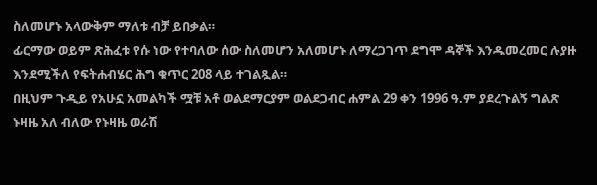ስለመሆኑ አላውቅም ማለቱ ብቻ ይበቃል።
ፊርማው ወይም ጽሕፈቱ የሱ ነው የተባለው ሰው ስለመሆን አለመሆኑ ለማረጋገጥ ደግሞ ዳኞች እንዱመረመር ሉያዙ እንደሚችለ የፍትሐብሄር ሕግ ቁጥር 208 ላይ ተገልጿል።
በዚህም ጉዲይ የአሁኗ አመልካች ሟቹ አቶ ወልደማርያም ወልደጋብር ሐምል 29 ቀን 1996 ዓ.ም ያደረጉልኝ ግልጽ ኑዛዜ አለ ብለው የኑዛዜ ወራሽ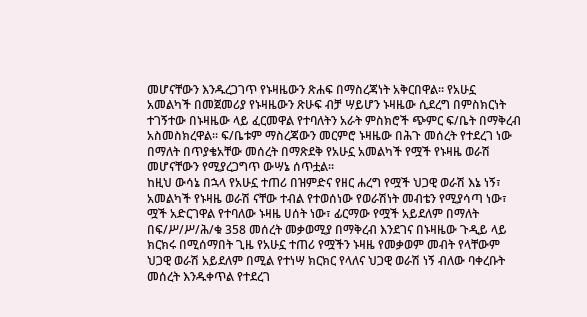መሆናቸውን እንዱረጋገጥ የኑዛዜውን ጽሐፍ በማስረጃነት አቅርበዋል። የአሁኗ አመልካች በመጀመሪያ የኑዛዜውን ጽሁፍ ብቻ ሣይሆን ኑዛዜው ሲደረግ በምስክርነት ተገኝተው በኑዛዜው ላይ ፈርመዋል የተባለትን አራት ምስክሮች ጭምር ፍ/ቤት በማቅረብ አስመስክረዋል። ፍ/ቤቱም ማስረጃውን መርምሮ ኑዛዜው በሕጉ መሰረት የተደረገ ነው በማለት በጥያቄአቸው መሰረት በማጽደቅ የአሁኗ አመልካች የሟች የኑዛዜ ወራሽ መሆናቸውን የሚያረጋግጥ ውሣኔ ሰጥቷል።
ከዚህ ውሳኔ በኋላ የአሁኗ ተጠሪ በዝምድና የዘር ሐረግ የሟች ህጋዊ ወራሽ እኔ ነኝ፣ አመልካች የኑዛዜ ወራሽ ናቸው ተብል የተወሰነው የወራሽነት መብቴን የሚያሳጣ ነው፣ ሟች አድርገዋል የተባለው ኑዛዜ ሀሰት ነው፣ ፊርማው የሟች አይደለም በማለት በፍ/ሥ/ሥ/ሕ/ቁ 358 መሰረት መቃወሚያ በማቅረብ እንደገና በኑዛዜው ጉዲይ ላይ ክርክሩ በሚሰማበት ጊዜ የአሁኗ ተጠሪ የሟችን ኑዛዜ የመቃወም መብት የላቸውም ህጋዊ ወራሽ አይደለም በሚል የተነሣ ክርክር የላለና ህጋዊ ወራሽ ነኝ ብለው ባቀረቡት መሰረት እንዱቀጥል የተደረገ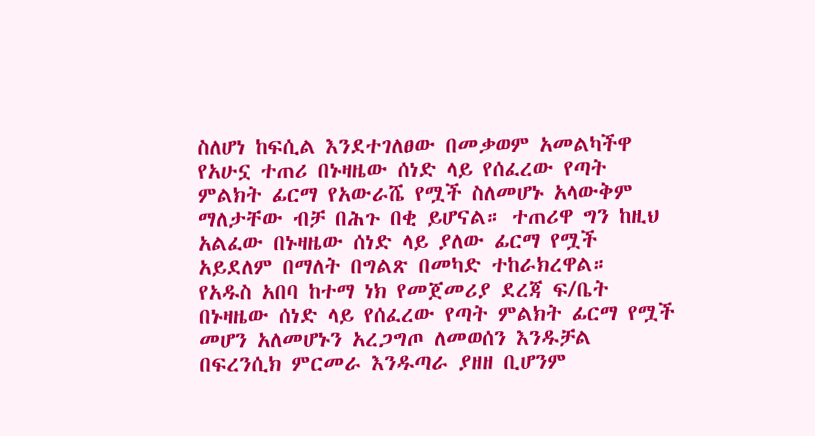ስለሆነ ከፍሲል እንደተገለፀው በመቃወም አመልካችዋ የአሁኗ ተጠሪ በኑዛዜው ሰነድ ላይ የሰፈረው የጣት ምልክት ፊርማ የአውራሼ የሟች ስለመሆኑ አላውቅም ማለታቸው ብቻ በሕጉ በቂ ይሆናል። ተጠሪዋ ግን ከዚህ አልፈው በኑዛዜው ሰነድ ላይ ያለው ፊርማ የሟች አይደለም በማለት በግልጽ በመካድ ተከራክረዋል።
የአዱስ አበባ ከተማ ነክ የመጀመሪያ ደረጃ ፍ/ቤት በኑዛዜው ሰነድ ላይ የሰፈረው የጣት ምልክት ፊርማ የሟች መሆን አለመሆኑን አረጋግጦ ለመወሰን እንዱቻል በፍረንሲክ ምርመራ እንዱጣራ ያዘዘ ቢሆንም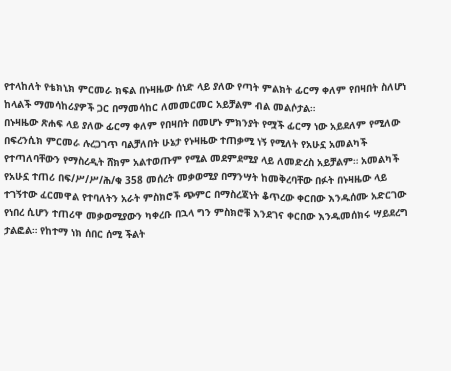የተላከለት የቴክኒክ ምርመራ ክፍል በኑዛዜው ሰነድ ላይ ያለው የጣት ምልክት ፊርማ ቀለም የበዛበት ስለሆነ ከላልች ማመሳከሪያዎች ጋር በማመሳከር ለመመርመር አይቻልም ብል መልሶታል።
በኑዛዜው ጽሐፍ ላይ ያለው ፊርማ ቀለም የበዛበት በመሆኑ ምክንያት የሟች ፊርማ ነው አይደለም የሚለው በፍረንሲክ ምርመራ ሉረጋገጥ ባልቻለበት ሁኔታ የኑዛዜው ተጠቃሚ ነኝ የሚለት የአሁኗ አመልካች የተጣለባቸውን የማስረዲት ሸክም አልተወጡም የሚል መደምደሚያ ላይ ለመድረስ አይቻልም። አመልካች የአሁኗ ተጠሪ በፍ/ሥ/ሥ/ሕ/ቁ 358 መሰረት መቃወሚያ በማንሣት ከመቅረባቸው በፉት በኑዛዜው ላይ ተገኝተው ፈርመዋል የተባለትን አራት ምስክሮች ጭምር በማስረጃነት ቆጥረው ቀርበው እንዱሰሙ አድርገው የነበረ ሲሆን ተጠሪዋ መቃወሚያውን ካቀረቡ በኋላ ግን ምስክሮቹ እንደገና ቀርበው እንዱመሰክሩ ሣይደረግ ታልፎል። የከተማ ነክ ሰበር ሰሚ ችልት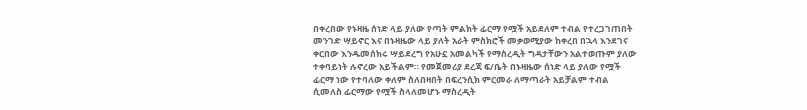በቀረበው የኑዛዜ ሰነድ ላይ ያለው የጣት ምልክት ፊርማ የሟች አይደለም ተብል የተረጋገጠበት መንገድ ሣይኖር እና በኑዛዜው ላይ ያለት አራት ምስክሮች መቃወሚያው ከቀረበ በኋላ እንደገና ቀርበው እንዱመሰክሩ ሣይደረግ የአሁኗ አመልካች የማስረዲት ግዳታቸውን አልተወጡም ያለው ተቀባይነት ሉኖረው አይችልም። የመጀመሪያ ደረጃ ፍ/ቤት በኑዛዜው ሰነድ ላይ ያለው የሟች ፊርማ ነው የተባለው ቀለም ስለበዛበት በፍረንሲክ ምርመራ ለማጣራት አይቻልም ተብል ሲመለስ ፊርማው የሟች ስላለመሆኑ ማስረዲት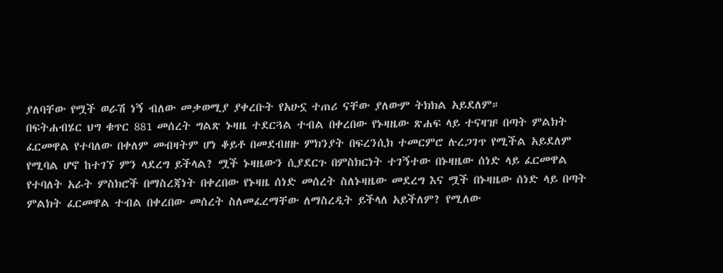ያለባቸው የሟች ወራሽ ነኝ ብለው መቃወሚያ ያቀረቡት የአሁኗ ተጠሪ ናቸው ያለውም ትክክል አይደለም።
በፍትሐብሄር ህግ ቁጥር 881 መሰረት ግልጽ ኑዛዜ ተደርጓል ተብል በቀረበው የኑዛዜው ጽሐፍ ላይ ተናዛዡ በጣት ምልክት ፈርመዋል የተባለው በቀለም መብዛትም ሆነ ቆይቶ በመደብዘዙ ምክንያት በፍረንሲክ ተመርምሮ ሉረጋገጥ የሚችል አይደለም የሚባል ሆኖ ከተገኘ ምን ላደረግ ይችላል? ሟች ኑዛዜውን ሲያደርጉ በምስክርነት ተገኝተው በኑዛዜው ሰነድ ላይ ፈርመዋል የተባለት አራት ምስክሮች በማስረጃነት በቀረበው የኑዛዜ ሰነድ መሰረት ስለኑዛዜው መደረግ እና ሟች በኑዛዜው ሰነድ ላይ በጣት ምልክት ፈርመዋል ተብል በቀረበው መሰረት ስለመፈረማቸው ለማስረዲት ይችላለ አይችለም? የሚለው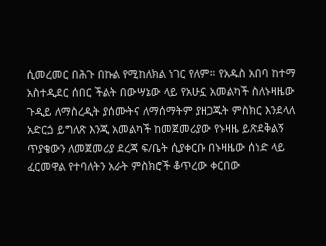ሲመረመር በሕጉ በኩል የሚከለክል ነገር የለም። የአዱስ አበባ ከተማ አስተዲደር ሰበር ችልት በውሣኔው ላይ የአሁኗ አመልካች ስለኑዛዜው ጉዲይ ለማስረዲት ያሰሙትና ለማሰማትም ያዘጋጁት ምስክር እንደላለ አድርጏ ይግለጽ እንጂ አመልካች ከመጀመሪያው የኑዛዜ ይጽደቅልኝ ጥያቄውን ለመጀመሪያ ደረጃ ፍ/ቤት ሲያቀርቡ በኑዛዜው ሰነድ ላይ ፈርመዋል የተባለትን አራት ምስክሮች ቆጥረው ቀርበው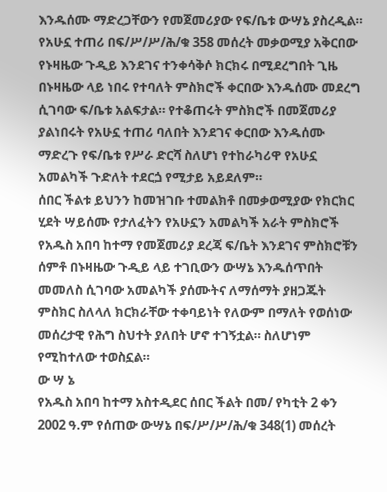እንዱሰሙ ማድረጋቸውን የመጀመሪያው የፍ/ቤቱ ውሣኔ ያስረዲል። የአሁኗ ተጠሪ በፍ/ሥ/ሥ/ሕ/ቁ 358 መሰረት መቃወሚያ አቅርበው የኑዛዜው ጉዲይ እንደገና ተንቀሳቅሶ ክርክሩ በሚደረግበት ጊዜ በኑዛዜው ላይ ነበሩ የተባለት ምስክሮች ቀርበው እንዱሰሙ መደረግ ሲገባው ፍ/ቤቱ አልፍታል። የተቆጠሩት ምስክሮች በመጀመሪያ ያልነበሩት የአሁኗ ተጠሪ ባለበት እንደገና ቀርበው እንዱሰሙ ማድረጉ የፍ/ቤቱ የሥራ ድርሻ ስለሆነ የተከራካሪዋ የአሁኗ አመልካች ጉድለት ተደርጏ የሚታይ አይደለም።
ሰበር ችልቱ ይህንን ከመዝገቡ ተመልክቶ በመቃወሚያው የክርክር ሂደት ሣይሰሙ የታለፈትን የአሁኗን አመልካች አራት ምስክሮች የአዱስ አበባ ከተማ የመጀመሪያ ደረጃ ፍ/ቤት እንደገና ምስክሮቹን ሰምቶ በኑዛዜው ጉዲይ ላይ ተገቢውን ውሣኔ እንዱሰጥበት መመለስ ሲገባው አመልካች ያሰሙትና ለማሰማት ያዘጋጁት ምስክር ስለላለ ክርክራቸው ተቀባይነት የለውም በማለት የወሰነው መሰረታዊ የሕግ ስህተት ያለበት ሆኖ ተገኝቷል። ስለሆነም የሚከተለው ተወስኗል።
ው ሣ ኔ
የአዱስ አበባ ከተማ አስተዲደር ሰበር ችልት በመ/ የካቲት 2 ቀን 2002 ዓ.ም የሰጠው ውሣኔ በፍ/ሥ/ሥ/ሕ/ቁ 348(1) መሰረት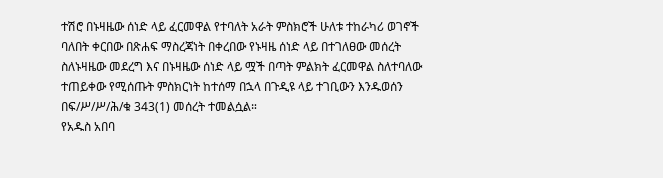ተሽሮ በኑዛዜው ሰነድ ላይ ፈርመዋል የተባለት አራት ምስክሮች ሁለቱ ተከራካሪ ወገኖች ባለበት ቀርበው በጽሐፍ ማስረጃነት በቀረበው የኑዛዜ ሰነድ ላይ በተገለፀው መሰረት ስለኑዛዜው መደረግ እና በኑዛዜው ሰነድ ላይ ሟች በጣት ምልክት ፈርመዋል ስለተባለው ተጠይቀው የሚሰጡት ምስክርነት ከተሰማ በኋላ በጉዲዩ ላይ ተገቢውን እንዱወሰን በፍ/ሥ/ሥ/ሕ/ቁ 343(1) መሰረት ተመልሷል።
የአዱስ አበባ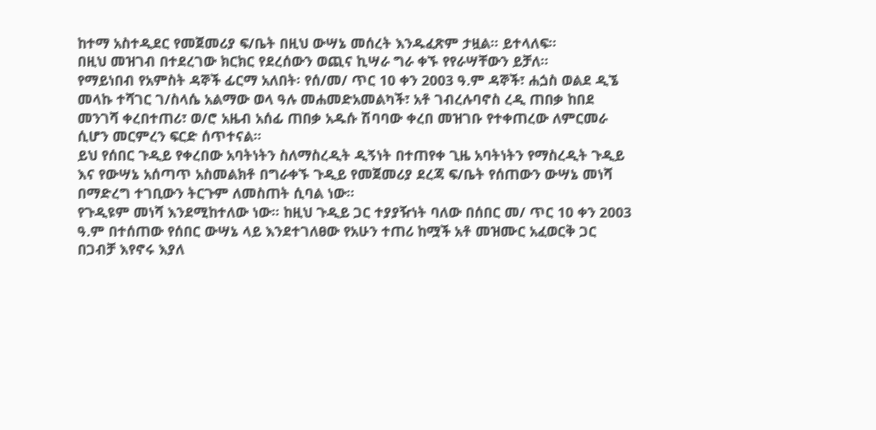ከተማ አስተዲደር የመጀመሪያ ፍ/ቤት በዚህ ውሣኔ መሰረት እንዱፈጽም ታዟል። ይተላለፍ።
በዚህ መዝገብ በተደረገው ክርክር የደረሰውን ወጪና ኪሣራ ግራ ቀኙ የየራሣቸውን ይቻለ።
የማይነበብ የአምስት ዳኞች ፊርማ አለበት፡ የሰ/መ/ ጥር 10 ቀን 2003 ዓ.ም ዳኞች፣ ሐጏስ ወልደ ዲኜ መላኩ ተሻገር ገ/ስላሴ አልማው ወላ ዓሉ መሐመድአመልካች፣ አቶ ገብረሉባኖስ ረዲ ጠበቃ ከበደ መንገሻ ቀረበተጠሪ፣ ወ/ሮ አዜብ አሰፊ ጠበቃ አዱሱ ሽባባው ቀረበ መዝገቡ የተቀጠረው ለምርመራ ሲሆን መርምረን ፍርድ ሰጥተናል።
ይህ የሰበር ጉዲይ የቀረበው አባትነትን ስለማስረዲት ዲኝነት በተጠየቀ ጊዜ አባትነትን የማስረዲት ጉዲይ እና የውሣኔ አሰጣጥ አስመልክቶ በግራቀኙ ጉዲይ የመጀመሪያ ደረጃ ፍ/ቤት የሰጠውን ውሣኔ መነሻ በማድረግ ተገቢውን ትርጉም ለመስጠት ሲባል ነው።
የጉዲዩም መነሻ እንደሚከተለው ነው። ከዚህ ጉዲይ ጋር ተያያዥነት ባለው በሰበር መ/ ጥር 10 ቀን 2003 ዓ.ም በተሰጠው የሰበር ውሣኔ ላይ እንደተገለፀው የአሁን ተጠሪ ከሟች አቶ መዝሙር አፈወርቅ ጋር በጋብቻ እየኖሩ እያለ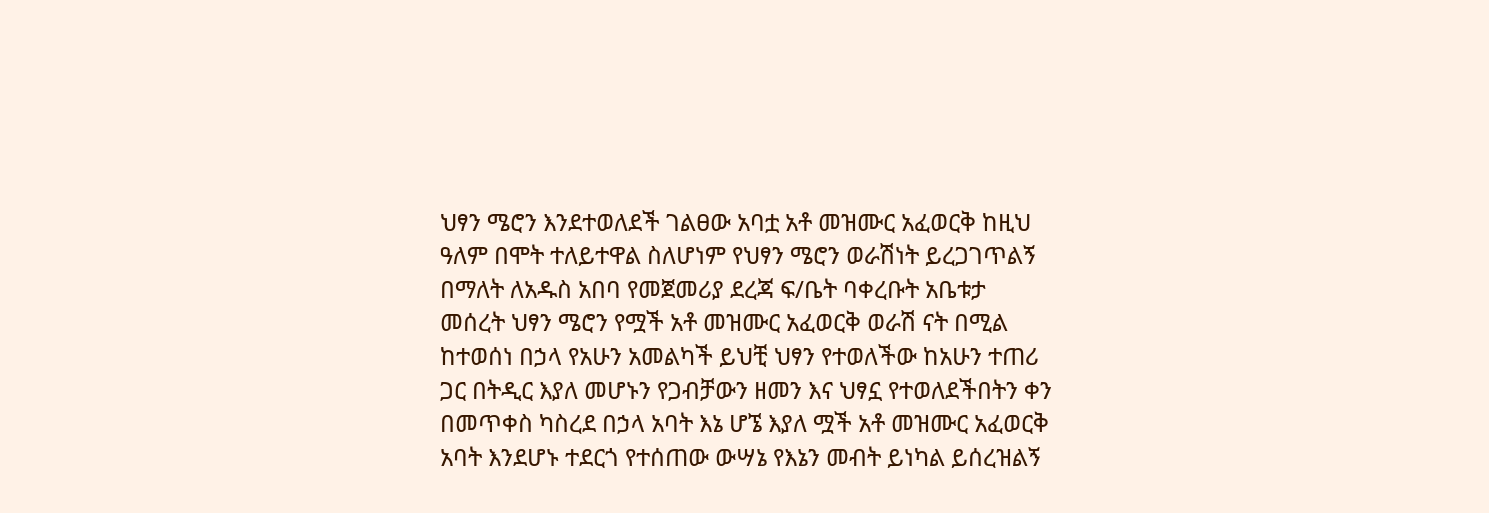ህፃን ሜሮን እንደተወለደች ገልፀው አባቷ አቶ መዝሙር አፈወርቅ ከዚህ ዓለም በሞት ተለይተዋል ስለሆነም የህፃን ሜሮን ወራሽነት ይረጋገጥልኝ በማለት ለአዱስ አበባ የመጀመሪያ ደረጃ ፍ/ቤት ባቀረቡት አቤቱታ መሰረት ህፃን ሜሮን የሟች አቶ መዝሙር አፈወርቅ ወራሽ ናት በሚል ከተወሰነ በኃላ የአሁን አመልካች ይህቺ ህፃን የተወለችው ከአሁን ተጠሪ ጋር በትዲር እያለ መሆኑን የጋብቻውን ዘመን እና ህፃኗ የተወለደችበትን ቀን በመጥቀስ ካስረደ በኃላ አባት እኔ ሆኜ እያለ ሟች አቶ መዝሙር አፈወርቅ አባት እንደሆኑ ተደርጎ የተሰጠው ውሣኔ የእኔን መብት ይነካል ይሰረዝልኝ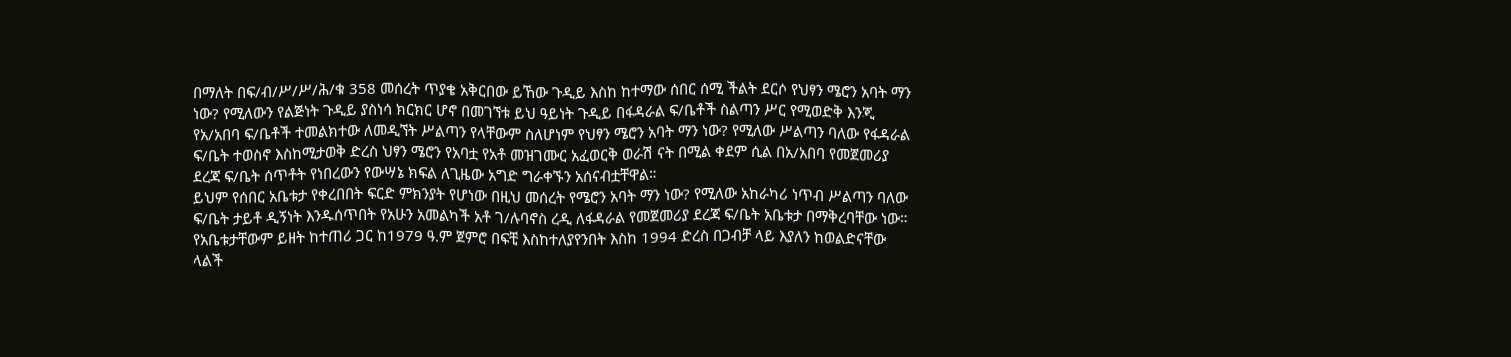በማለት በፍ/ብ/ሥ/ሥ/ሕ/ቁ 358 መሰረት ጥያቄ አቅርበው ይኸው ጉዲይ እስከ ከተማው ሰበር ሰሚ ችልት ደርሶ የህፃን ሜሮን አባት ማን ነው? የሚለውን የልጅነት ጉዲይ ያስነሳ ክርክር ሆኖ በመገኘቱ ይህ ዓይነት ጉዲይ በፋዳራል ፍ/ቤቶች ስልጣን ሥር የሚወድቅ እንጂ የአ/አበባ ፍ/ቤቶች ተመልክተው ለመዲኘት ሥልጣን የላቸውም ስለሆነም የህፃን ሜሮን አባት ማን ነው? የሚለው ሥልጣን ባለው የፋዳራል ፍ/ቤት ተወስኖ እስከሚታወቅ ድረስ ህፃን ሜሮን የአባቷ የአቶ መዝገሙር አፈወርቅ ወራሽ ናት በሚል ቀደም ሲል በአ/አበባ የመጀመሪያ ደረጃ ፍ/ቤት ሰጥቶት የነበረውን የውሣኔ ክፍል ለጊዜው አግድ ግራቀኙን አሰናብቷቸዋል።
ይህም የሰበር አቤቱታ የቀረበበት ፍርድ ምክንያት የሆነው በዚህ መሰረት የሜሮን አባት ማን ነው? የሚለው አከራካሪ ነጥብ ሥልጣን ባለው ፍ/ቤት ታይቶ ዲኝነት እንዱሰጥበት የአሁን አመልካች አቶ ገ/ሉባኖስ ረዲ ለፋዳራል የመጀመሪያ ደረጃ ፍ/ቤት አቤቱታ በማቅረባቸው ነው።
የአቤቱታቸውም ይዘት ከተጠሪ ጋር ከ1979 ዓ.ም ጀምሮ በፍቺ እስከተለያየንበት እስከ 1994 ድረስ በጋብቻ ላይ እያለን ከወልድናቸው ላልች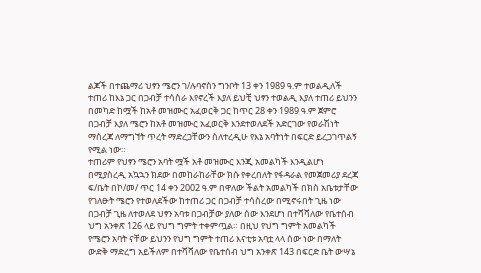ልጆች በተጨማሪ ህፃን ሜሮን ገ/ሉባኖስን ግንቦት 13 ቀን 1989 ዓ.ም ተወልዲለች ተጠሪ ከእኔ ጋር በጋብቻ ተሳስራ እየኖረች እያለ ይህቺ ህፃን ተወልዲ እያለ ተጠሪ ይህንን በመካድ ከሟች ከአቶ መዝሙር አፈወርቅ ጋር ከጥር 28 ቀን 1989 ዓ.ም ጀምሮ በጋብቻ እያለ ሜሮን ከአቶ መዝሙር አፈወርቅ እንደተወለደች አድርገው የወራሽነት ማስረጃ ለማግኘት ጥረት ማድረጋቸውን ስለተረዲሁ የእኔ አባትነት በፍርድ ይረጋገጥልኝ የሚል ነው።
ተጠሪም የህፃን ሜሮን አባት ሟች አቶ መዝሙር እንጂ አመልካች እንዲልሆነ በሚያስረዲ አኳኋን ክደው በመከራከራቸው ክሱ የቀረበለት የፋዳራል የመጀመሪያ ደረጃ ፍ/ቤት በኮ/መ/ ጥር 14 ቀን 2002 ዓ.ም በዋለው ችልት አመልካች በክስ አቤቱታቸው የገለፁት ሜሮን የተወለደችው ከተጠሪ ጋር በጋብቻ ተሳስረው በሚኖሩበት ጊዜ ነው በጋብቻ ጊዜ ለተወለደ ህፃን አባቱ በጋብቻው ያለው ሰው እንደሆነ በተሻሻለው የቤተሰብ ህግ አንቀጽ 126 ላይ የህግ ግምት ተቀምጧል። በዚህ የህግ ግምት አመልካች የሜሮን አባት ናቸው ይህንን የህግ ግምት ተጠሪ እናቲቱ አባቷ ላላ ሰው ነው በማለት ውድቅ ማድረግ አይችለም በተሻሻለው የቤተሰብ ህግ አንቀጽ 143 በፍርድ ቤት ውሣኔ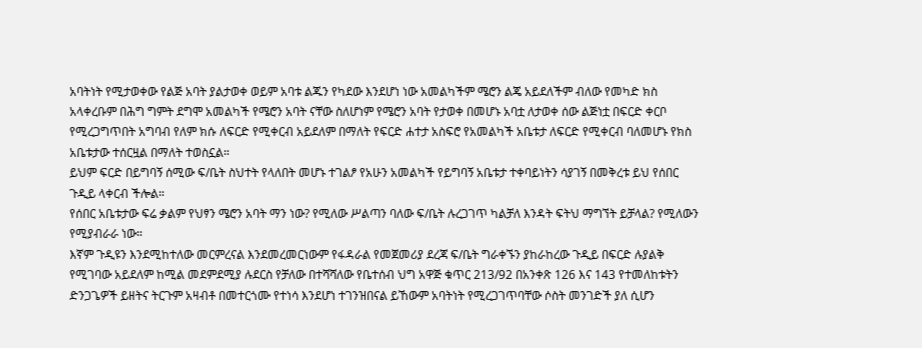አባትነት የሚታወቀው የልጅ አባት ያልታወቀ ወይም አባቱ ልጁን የካደው እንደሆነ ነው አመልካችም ሜሮን ልጄ አይደለችም ብለው የመካድ ክስ አላቀረቡም በሕግ ግምት ደግሞ አመልካች የሜሮን አባት ናቸው ስለሆነም የሜሮን አባት የታወቀ በመሆኑ አባቷ ለታወቀ ሰው ልጅነቷ በፍርድ ቀርቦ የሚረጋግጥበት አግባብ የለም ክሱ ለፍርድ የሚቀርብ አይደለም በማለት የፍርድ ሐተታ አስፍሮ የአመልካች አቤቱታ ለፍርድ የሚቀርብ ባለመሆኑ የክስ አቤቱታው ተሰርዟል በማለት ተወስኗል።
ይህም ፍርድ በይግባኝ ሰሚው ፍ/ቤት ስህተት የላለበት መሆኑ ተገልፆ የአሁን አመልካች የይግባኝ አቤቱታ ተቀባይነትን ሳያገኝ በመቅረቱ ይህ የሰበር ጉዲይ ላቀርብ ችሎል።
የሰበር አቤቱታው ፍሬ ቃልም የህፃን ሜሮን አባት ማን ነው? የሚለው ሥልጣን ባለው ፍ/ቤት ሉረጋገጥ ካልቻለ እንዳት ፍትህ ማግኘት ይቻላል? የሚለውን የሚያብራራ ነው።
እኛም ጉዲዩን እንደሚከተለው መርምረናል እንደመረመርነውም የፋዳራል የመጀመሪያ ደረጃ ፍ/ቤት ግራቀኙን ያከራከረው ጉዲይ በፍርድ ሉያልቅ የሚገባው አይደለም ከሚል መደምደሚያ ሉደርስ የቻለው በተሻሻለው የቤተሰብ ህግ አዋጅ ቁጥር 213/92 በአንቀጽ 126 እና 143 የተመለከቱትን ድንጋጌዎች ይዘትና ትርጉም አዛብቶ በመተርጎሙ የተነሳ እንደሆነ ተገንዝበናል ይኸውም አባትነት የሚረጋገጥባቸው ሶስት መንገድች ያለ ሲሆን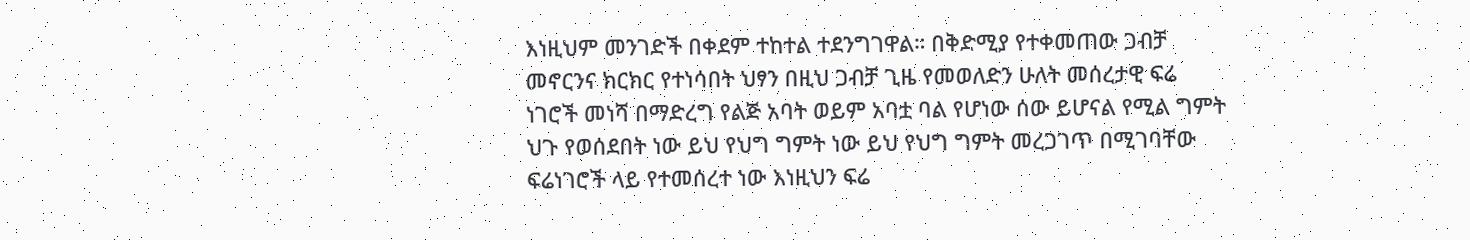እነዚህም መንገድች በቀደም ተከተል ተደንግገዋል። በቅድሚያ የተቀመጠው ጋብቻ መኖርንና ክርክር የተነሳበት ህፃን በዚህ ጋብቻ ጊዜ የመወለድን ሁለት መሰረታዊ ፍሬ ነገሮች መነሻ በማድረግ የልጅ አባት ወይም አባቷ ባል የሆነው ሰው ይሆናል የሚል ግምት ህጉ የወሰደበት ነው ይህ የህግ ግምት ነው ይህ የህግ ግምት መረጋገጥ በሚገባቸው ፍሬነገሮች ላይ የተመሰረተ ነው እነዚህን ፍሬ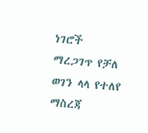ነገሮች ማረጋገጥ የቻለ ወገን ላላ የተለየ ማስረጃ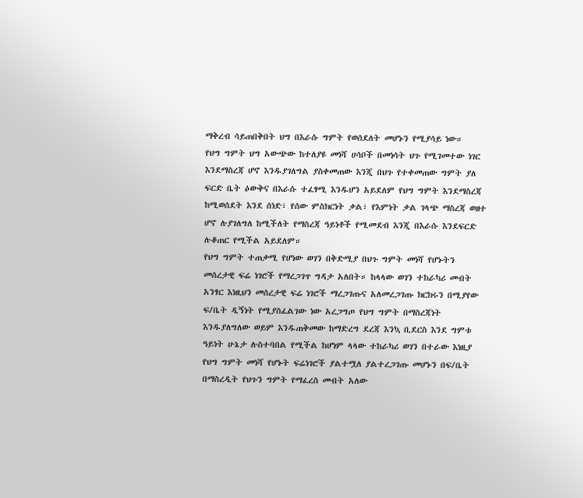ማቅረብ ሳይጠበቅበት ህግ በእራሱ ግምት የወሰደለት መሆኑን የሚያሳይ ነው።
የህግ ግምት ህግ አውጭው ከተለያዩ መነሻ ሀሳቦች በመነሳት ህጉ የሚገመተው ነገር እንደማስረጃ ሆኖ እንዱያገለግል ያስቀመጠው እንጂ በህጉ የተቀመጠው ግምት ያለ ፍርድ ቤት ዕውቅና በእራሱ ተፈፃሚ እንዱሆን አይደለም የህግ ግምት እንደማስረጃ ከሚወሰደት እንደ ሰነድ፣ የሰው ምስክርነት ቃል፣ የእምነት ቃል ገላጭ ማስረጃ ወዘተ ሆኖ ሉያገለግለ ከሚችለት የማስረጃ ዓይነቶች የሚመደብ እንጂ በእራሱ እንደፍርድ ሉቆጠር የሚችል አይደለም።
የህግ ግምት ተጠቃሚ የሆነው ወገን በቅድሚያ በህጉ ግምት መነሻ የሆኑትን መሰረታዊ ፍሬ ነገሮች የማረጋገጥ ግዳታ አለበት። ከላላው ወገን ተከራካሪ መብት አንፃር እነዚህን መሰረታዊ ፍሬ ነገሮች ማረጋገጡና አለመረጋገጡ ክርክሩን በሚያየው ፍ/ቤት ዲኝነት የሚያስፈልገው ነው አረጋግጦ የህግ ግምት በማስረጃነት እንዱያለግለው ወይም እንዱጠቅመው ከማድረግ ደረጃ እንኳ ቢደርስ እንደ ግምቱ ዓይነት ሁኔታ ሉስተባበል የሚችል ከሆነም ላላው ተከራካሪ ወገን በተራው እነዚያ የህግ ግምት መነሻ የሆኑት ፍሬነገሮች ያልተሟለ ያልተረጋገጡ መሆኑን በፍ/ቤት በማስረዲት የህጉን ግምት የማፈረስ መብት አለው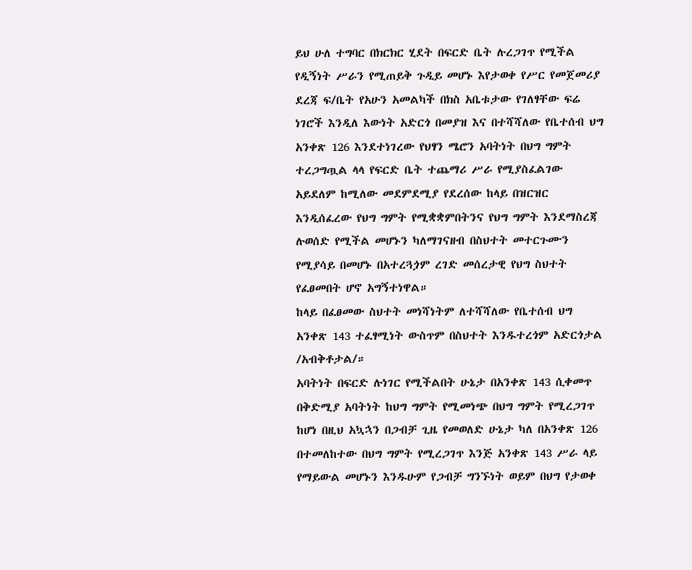ይህ ሁለ ተግባር በክርክር ሂደት በፍርድ ቤት ሉረጋገጥ የሚችል የዲኝነት ሥራን የሚጠይቅ ጉዲይ መሆኑ እየታወቀ የሥር የመጀመሪያ ደረጃ ፍ/ቤት የአሁን አመልካች በክስ አቤቱታው የገለፃቸው ፍሬ ነገሮች እንዲለ እውነት አድርጎ በመያዝ እና በተሻሻለው የቤተሰብ ህግ አንቀጽ 126 እንደተነገረው የህፃን ሜሮን አባትነት በህግ ግምት ተረጋግጧል ላላ የፍርድ ቤት ተጨማሪ ሥራ የሚያስፈልገው አይደለም ከሚለው መደምደሚያ የደረሰው ከላይ በዝርዝር እንዲሰፈረው የህግ ግምት የሚቋቋምበትንና የህግ ግምት እንደማስረጃ ሉወሰድ የሚችል መሆኑን ካለማገናዘብ በስህተት መተርጉሙን የሚያሳይ በመሆኑ በአተረጓጏም ረገድ መሰረታዊ የህግ ስህተት የፈፀመበት ሆኖ አግኝተነዋል።
ከላይ በፈፀመው ስህተት መነሻነትም ለተሻሻለው የቤተሰብ ህግ አንቀጽ 143 ተፈፃሚነት ውስጥም በስህተት እንዱተረጎም አድርጎታል /አብቅቶታል/።
አባትነት በፍርድ ሉነገር የሚችልበት ሁኔታ በአንቀጽ 143 ሲቀመጥ በቅድሚያ አባትነት ከህግ ግምት የሚመነጭ በህግ ግምት የሚረጋገጥ ከሆነ በዚህ አኳኋን በጋብቻ ጊዜ የመወለድ ሁኔታ ካለ በአንቀጽ 126 በተመለከተው በህግ ግምት የሚረጋገጥ እንጅ አንቀጽ 143 ሥራ ላይ የማይውል መሆኑን እንዱሁም የጋብቻ ግንኙነት ወይም በህግ የታወቀ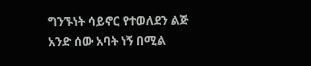ግንኙነት ሳይኖር የተወለደን ልጅ አንድ ሰው አባት ነኝ በሚል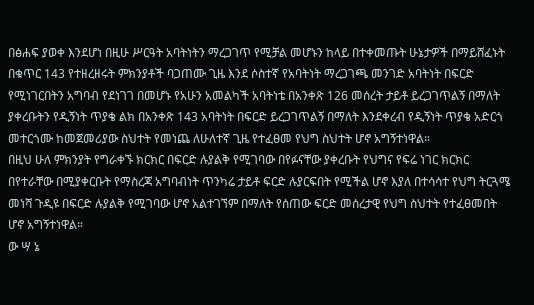በፅሐፍ ያወቀ እንደሆነ በዚሁ ሥርዓት አባትነትን ማረጋገጥ የሚቻል መሆኑን ከላይ በተቀመጡት ሁኔታዎች በማይሸፈኑት በቁጥር 143 የተዘረዘሩት ምክንያቶች ባጋጠሙ ጊዜ እንደ ሶስተኛ የአባትነት ማረጋገጫ መንገድ አባትነት በፍርድ የሚነገርበትን አግባብ የደነገገ በመሆኑ የአሁን አመልካች አባትነቴ በአንቀጽ 126 መሰረት ታይቶ ይረጋገጥልኝ በማለት ያቀረቡትን የዲኝነት ጥያቄ ልክ በአንቀጽ 143 አባትነት በፍርድ ይረጋገጥልኝ በማለት እንደቀረብ የዲኝነት ጥያቄ አድርጎ መተርጎሙ ከመጀመሪያው ስህተት የመነጨ ለሁለተኛ ጊዜ የተፈፀመ የህግ ስህተት ሆኖ አግኝተነዋል።
በዚህ ሁለ ምክንያት የግራቀኙ ክርክር በፍርድ ሉያልቅ የሚገባው በየፉናቸው ያቀረቡት የህግና የፍሬ ነገር ክርክር በየተራቸው በሚያቀርቡት የማስረጃ አግባብነት ጥንካሬ ታይቶ ፍርድ ሉያርፍበት የሚችል ሆኖ እያለ በተሳሳተ የህግ ትርጓሜ መነሻ ጉዲዩ በፍርድ ሉያልቅ የሚገባው ሆኖ አልተገኘም በማለት የሰጠው ፍርድ መሰረታዊ የህግ ስህተት የተፈፀመበት ሆኖ አግኝተነዋል።
ው ሣ ኔ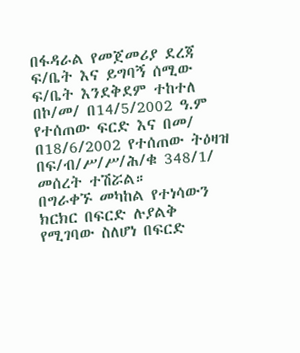በፋዳራል የመጀመሪያ ደረጃ ፍ/ቤት እና ይግባኝ ሰሚው ፍ/ቤት እንደቅደም ተከተለ በኮ/መ/ በ14/5/2002 ዓ.ም የተሰጠው ፍርድ እና በመ/ በ18/6/2002 የተሰጠው ትዕዛዝ በፍ/ብ/ሥ/ሥ/ሕ/ቁ 348/1/ መሰረት ተሽሯል።
በግራቀኙ መካከል የተነሳውን ክርክር በፍርድ ሉያልቅ የሚገባው ስለሆነ በፍርድ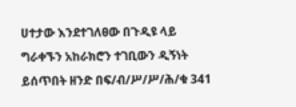ሀተታው እንደተገለፀው በጉዲዩ ላይ ግራቀኙን አከራክሮን ተገቢውን ዲኝነት ይሰጥበት ዘንድ በፍ/ብ/ሥ/ሥ/ሕ/ቁ 341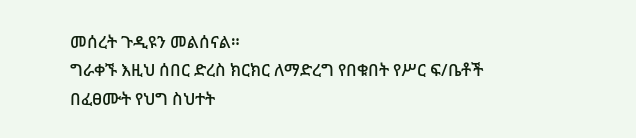መሰረት ጉዲዩን መልሰናል።
ግራቀኙ እዚህ ሰበር ድረስ ክርክር ለማድረግ የበቁበት የሥር ፍ/ቤቶች በፈፀሙት የህግ ስህተት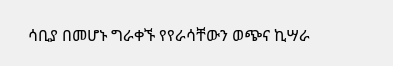ሳቢያ በመሆኑ ግራቀኙ የየራሳቸውን ወጭና ኪሣራ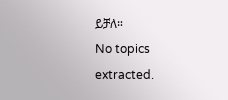ይቻለ።
No topics extracted.